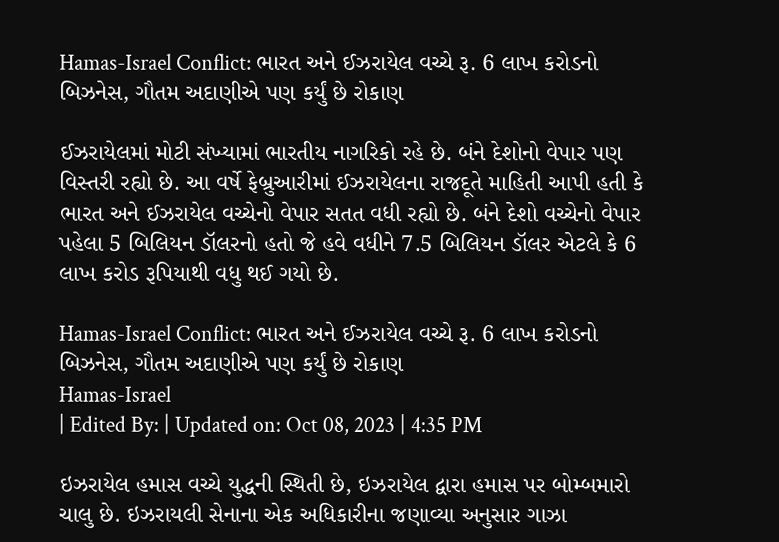Hamas-Israel Conflict: ભારત અને ઈઝરાયેલ વચ્ચે રૂ. 6 લાખ કરોડનો બિઝનેસ, ગૌતમ અદાણીએ પણ કર્યું છે રોકાણ

ઈઝરાયેલમાં મોટી સંખ્યામાં ભારતીય નાગરિકો રહે છે. બંને દેશોનો વેપાર પણ વિસ્તરી રહ્યો છે. આ વર્ષે ફેબ્રુઆરીમાં ઈઝરાયેલના રાજદૂતે માહિતી આપી હતી કે ભારત અને ઈઝરાયેલ વચ્ચેનો વેપાર સતત વધી રહ્યો છે. બંને દેશો વચ્ચેનો વેપાર પહેલા 5 બિલિયન ડૉલરનો હતો જે હવે વધીને 7.5 બિલિયન ડૉલર એટલે કે 6 લાખ કરોડ રૂપિયાથી વધુ થઈ ગયો છે.

Hamas-Israel Conflict: ભારત અને ઈઝરાયેલ વચ્ચે રૂ. 6 લાખ કરોડનો બિઝનેસ, ગૌતમ અદાણીએ પણ કર્યું છે રોકાણ
Hamas-Israel
| Edited By: | Updated on: Oct 08, 2023 | 4:35 PM

ઇઝરાયેલ હમાસ વચ્ચે યુદ્ધની સ્થિતી છે, ઇઝરાયેલ દ્વારા હમાસ પર બોમ્બમારો ચાલુ છે. ઇઝરાયલી સેનાના એક અધિકારીના જણાવ્યા અનુસાર ગાઝા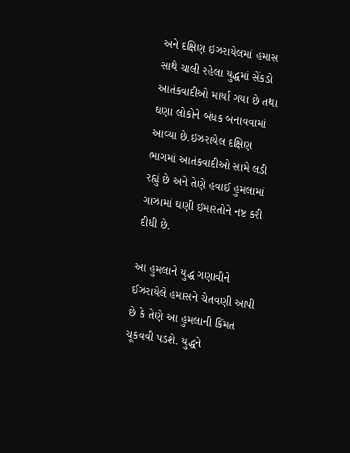અને દક્ષિણ ઇઝરાયેલમાં હમાસ સાથે ચાલી રહેલા યુદ્ધમાં સેંકડો આતંકવાદીઓ માર્યા ગયા છે તથા ઘણા લોકોને બંધક બનાવવામાં આવ્યા છે.ઇઝરાયેલ દક્ષિણ ભાગમાં આતંકવાદીઓ સામે લડી રહ્યું છે અને તેણે હવાઈ હુમલામાં ગાઝામાં ઘણી ઇમારતોને નષ્ટ કરી દીધી છે.

આ હુમલાને યુદ્ધ ગણાવીને ઈઝરાયેલે હમાસને ચેતવણી આપી છે કે તેણે આ હુમલાની કિંમત ચૂકવવી પડશે. યુદ્ધને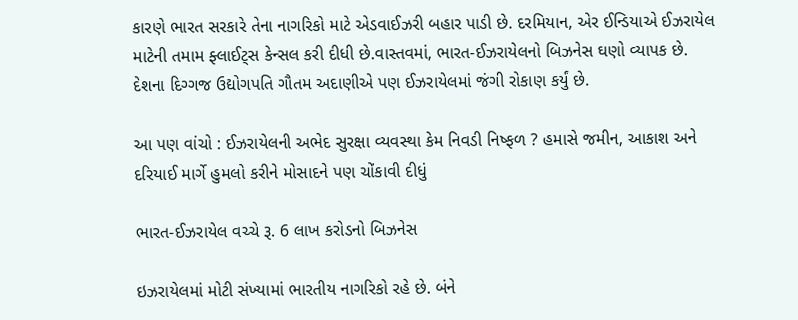કારણે ભારત સરકારે તેના નાગરિકો માટે એડવાઈઝરી બહાર પાડી છે. દરમિયાન, એર ઈન્ડિયાએ ઈઝરાયેલ માટેની તમામ ફ્લાઈટ્સ કેન્સલ કરી દીધી છે.વાસ્તવમાં, ભારત-ઈઝરાયેલનો બિઝનેસ ઘણો વ્યાપક છે. દેશના દિગ્ગજ ઉદ્યોગપતિ ગૌતમ અદાણીએ પણ ઈઝરાયેલમાં જંગી રોકાણ કર્યું છે.

આ પણ વાંચો : ઈઝરાયેલની અભેદ સુરક્ષા વ્યવસ્થા કેમ નિવડી નિષ્ફળ ? હમાસે જમીન, આકાશ અને દરિયાઈ માર્ગે હુમલો કરીને મોસાદને પણ ચોંકાવી દીધું

ભારત-ઈઝરાયેલ વચ્ચે રૂ. 6 લાખ કરોડનો બિઝનેસ

ઇઝરાયેલમાં મોટી સંખ્યામાં ભારતીય નાગરિકો રહે છે. બંને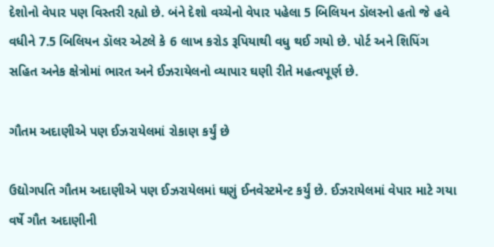દેશોનો વેપાર પણ વિસ્તરી રહ્યો છે. બંને દેશો વચ્ચેનો વેપાર પહેલા 5 બિલિયન ડૉલરનો હતો જે હવે વધીને 7.5 બિલિયન ડૉલર એટલે કે 6 લાખ કરોડ રૂપિયાથી વધુ થઈ ગયો છે. પોર્ટ અને શિપિંગ સહિત અનેક ક્ષેત્રોમાં ભારત અને ઈઝરાયેલનો વ્યાપાર ઘણી રીતે મહત્વપૂર્ણ છે.

ગૌતમ અદાણીએ પણ ઈઝરાયેલમાં રોકાણ કર્યું છે

ઉદ્યોગપતિ ગૌતમ અદાણીએ પણ ઈઝરાયેલમાં ઘણું ઈનવેસ્ટમેન્ટ કર્યું છે. ઈઝરાયેલમાં વેપાર માટે ગયા વર્ષે ગૌત અદાણીની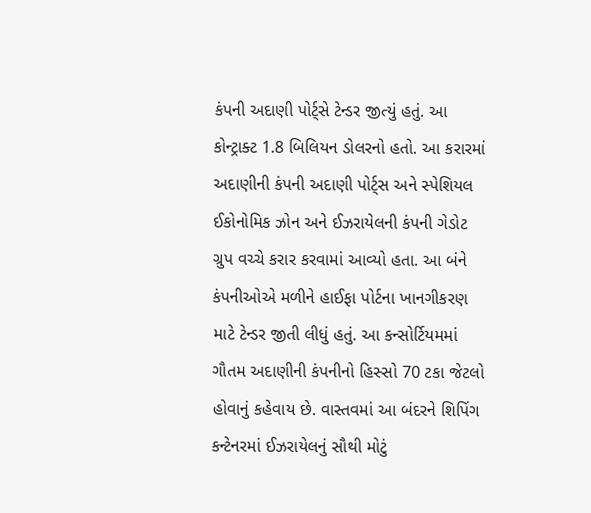કંપની અદાણી પોર્ટ્સે ટેન્ડર જીત્યું હતું. આ કોન્ટ્રાક્ટ 1.8 બિલિયન ડોલરનો હતો. આ કરારમાં અદાણીની કંપની અદાણી પોર્ટ્સ અને સ્પેશિયલ ઈકોનોમિક ઝોન અને ઈઝરાયેલની કંપની ગેડોટ ગ્રુપ વચ્ચે કરાર કરવામાં આવ્યો હતા. આ બંને કંપનીઓએ મળીને હાઈફા પોર્ટના ખાનગીકરણ માટે ટેન્ડર જીતી લીધું હતું. આ કન્સોર્ટિયમમાં ગૌતમ અદાણીની કંપનીનો હિસ્સો 70 ટકા જેટલો હોવાનું કહેવાય છે. વાસ્તવમાં આ બંદરને શિપિંગ કન્ટેનરમાં ઈઝરાયેલનું સૌથી મોટું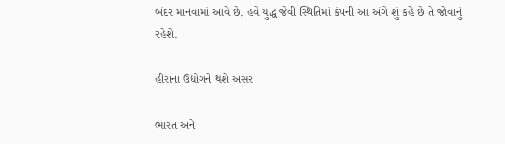બંદર માનવામાં આવે છે. હવે યુદ્ધ જેવી સ્થિતિમાં કંપની આ અંગે શું કહે છે તે જોવાનું રહેશે.

હીરાના ઉદ્યોગને થશે અસર

ભારત અને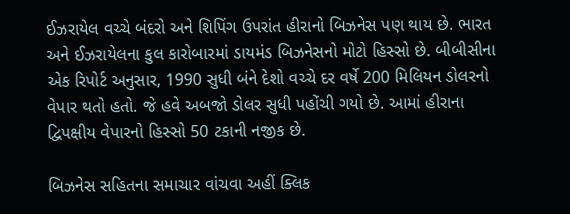ઈઝરાયેલ વચ્ચે બંદરો અને શિપિંગ ઉપરાંત હીરાનો બિઝનેસ પણ થાય છે. ભારત અને ઈઝરાયેલના કુલ કારોબારમાં ડાયમંડ બિઝનેસનો મોટો હિસ્સો છે. બીબીસીના એક રિપોર્ટ અનુસાર, 1990 સુધી બંને દેશો વચ્ચે દર વર્ષે 200 મિલિયન ડોલરનો વેપાર થતો હતો. જે હવે અબજો ડોલર સુધી પહોંચી ગયો છે. આમાં હીરાના દ્વિપક્ષીય વેપારનો હિસ્સો 50 ટકાની નજીક છે.

બિઝનેસ સહિતના સમાચાર વાંચવા અહીં ક્લિક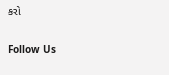કરો

Follow Us